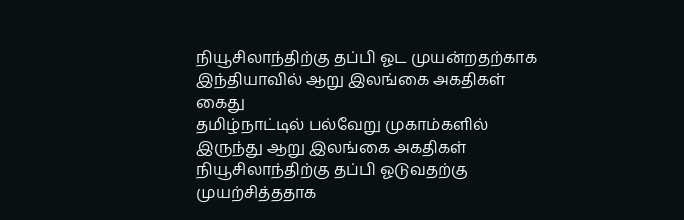நியூசிலாந்திற்கு தப்பி ஓட முயன்றதற்காக இந்தியாவில் ஆறு இலங்கை அகதிகள் கைது
தமிழ்நாட்டில் பல்வேறு முகாம்களில் இருந்து ஆறு இலங்கை அகதிகள் நியூசிலாந்திற்கு தப்பி ஓடுவதற்கு முயற்சித்ததாக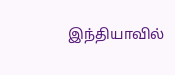இந்தியாவில்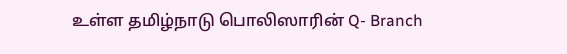உள்ள தமிழ்நாடு பொலிஸாரின் Q- Branch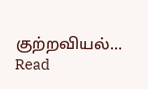குற்றவியல்…
Read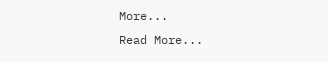More...
Read More...